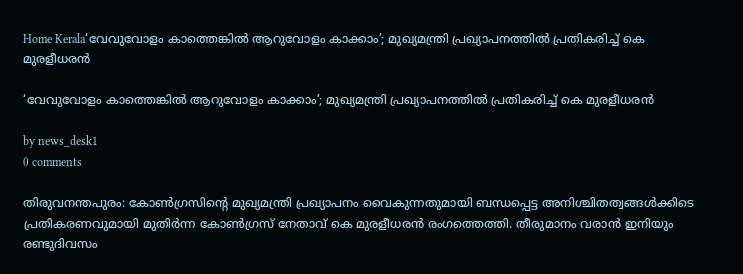Home Kerala‘വേവുവോളം കാത്തെങ്കില്‍ ആറുവോളം കാക്കാം’; മുഖ്യമന്ത്രി പ്രഖ്യാപനത്തില്‍ പ്രതികരിച്ച് കെ മുരളീധരന്‍

‘വേവുവോളം കാത്തെങ്കില്‍ ആറുവോളം കാക്കാം’; മുഖ്യമന്ത്രി പ്രഖ്യാപനത്തില്‍ പ്രതികരിച്ച് കെ മുരളീധരന്‍

by news_desk1
0 comments

തിരുവനന്തപുരം: കോണ്‍ഗ്രസിന്റെ മുഖ്യമന്ത്രി പ്രഖ്യാപനം വൈകുന്നതുമായി ബന്ധപ്പെട്ട അനിശ്ചിതത്വങ്ങള്‍ക്കിടെ പ്രതികരണവുമായി മുതിര്‍ന്ന കോണ്‍ഗ്രസ് നേതാവ് കെ മുരളീധരന്‍ രംഗത്തെത്തി. തീരുമാനം വരാന്‍ ഇനിയും രണ്ടുദിവസം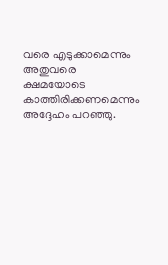വരെ എടുക്കാമെന്നും അതുവരെ ക്ഷമയോടെ കാത്തിരിക്കണമെന്നും അദ്ദേഹം പറഞ്ഞു.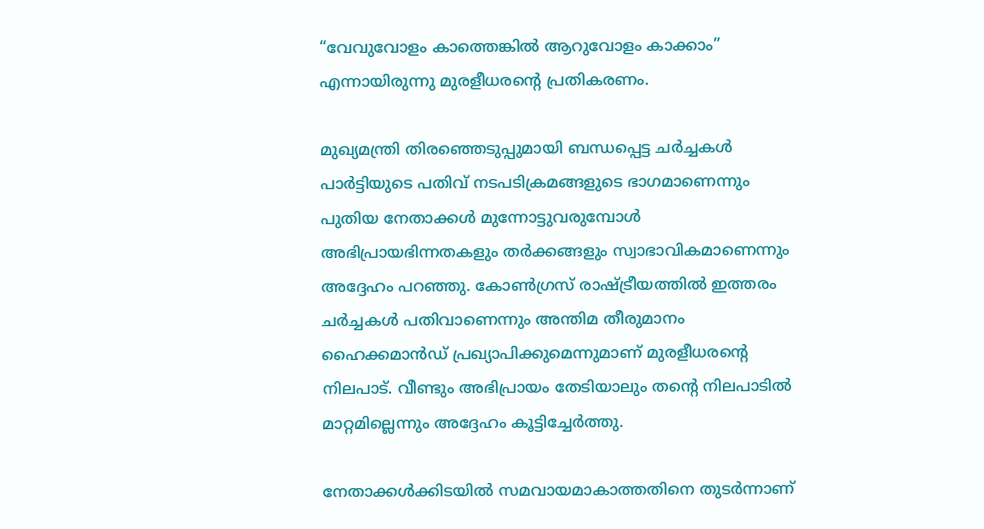“വേവുവോളം കാത്തെങ്കില്‍ ആറുവോളം കാക്കാം” എന്നായിരുന്നു മുരളീധരന്റെ പ്രതികരണം.

മുഖ്യമന്ത്രി തിരഞ്ഞെടുപ്പുമായി ബന്ധപ്പെട്ട ചര്‍ച്ചകള്‍ പാര്‍ട്ടിയുടെ പതിവ് നടപടിക്രമങ്ങളുടെ ഭാഗമാണെന്നും പുതിയ നേതാക്കള്‍ മുന്നോട്ടുവരുമ്പോള്‍ അഭിപ്രായഭിന്നതകളും തര്‍ക്കങ്ങളും സ്വാഭാവികമാണെന്നും അദ്ദേഹം പറഞ്ഞു. കോണ്‍ഗ്രസ് രാഷ്ട്രീയത്തില്‍ ഇത്തരം ചര്‍ച്ചകള്‍ പതിവാണെന്നും അന്തിമ തീരുമാനം ഹൈക്കമാന്‍ഡ് പ്രഖ്യാപിക്കുമെന്നുമാണ് മുരളീധരന്റെ നിലപാട്. വീണ്ടും അഭിപ്രായം തേടിയാലും തന്റെ നിലപാടില്‍ മാറ്റമില്ലെന്നും അദ്ദേഹം കൂട്ടിച്ചേര്‍ത്തു.

നേതാക്കള്‍ക്കിടയില്‍ സമവായമാകാത്തതിനെ തുടര്‍ന്നാണ്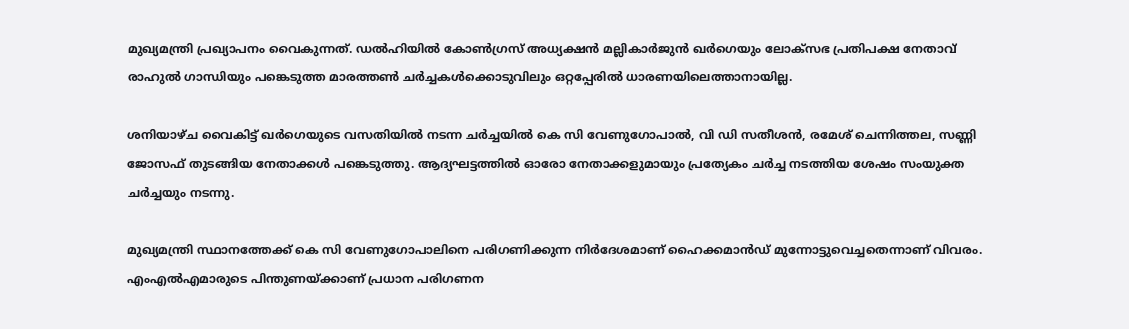മുഖ്യമന്ത്രി പ്രഖ്യാപനം വൈകുന്നത്. ഡല്‍ഹിയില്‍ കോണ്‍ഗ്രസ് അധ്യക്ഷന്‍ മല്ലികാര്‍ജുന്‍ ഖര്‍ഗെയും ലോക്‌സഭ പ്രതിപക്ഷ നേതാവ് രാഹുല്‍ ഗാന്ധിയും പങ്കെടുത്ത മാരത്തണ്‍ ചര്‍ച്ചകള്‍ക്കൊടുവിലും ഒറ്റപ്പേരില്‍ ധാരണയിലെത്താനായില്ല.

ശനിയാഴ്ച വൈകിട്ട് ഖര്‍ഗെയുടെ വസതിയില്‍ നടന്ന ചര്‍ച്ചയില്‍ കെ സി വേണുഗോപാല്‍, വി ഡി സതീശന്‍, രമേശ് ചെന്നിത്തല, സണ്ണി ജോസഫ് തുടങ്ങിയ നേതാക്കള്‍ പങ്കെടുത്തു. ആദ്യഘട്ടത്തില്‍ ഓരോ നേതാക്കളുമായും പ്രത്യേകം ചര്‍ച്ച നടത്തിയ ശേഷം സംയുക്ത ചര്‍ച്ചയും നടന്നു.

മുഖ്യമന്ത്രി സ്ഥാനത്തേക്ക് കെ സി വേണുഗോപാലിനെ പരിഗണിക്കുന്ന നിര്‍ദേശമാണ് ഹൈക്കമാന്‍ഡ് മുന്നോട്ടുവെച്ചതെന്നാണ് വിവരം. എംഎല്‍എമാരുടെ പിന്തുണയ്ക്കാണ് പ്രധാന പരിഗണന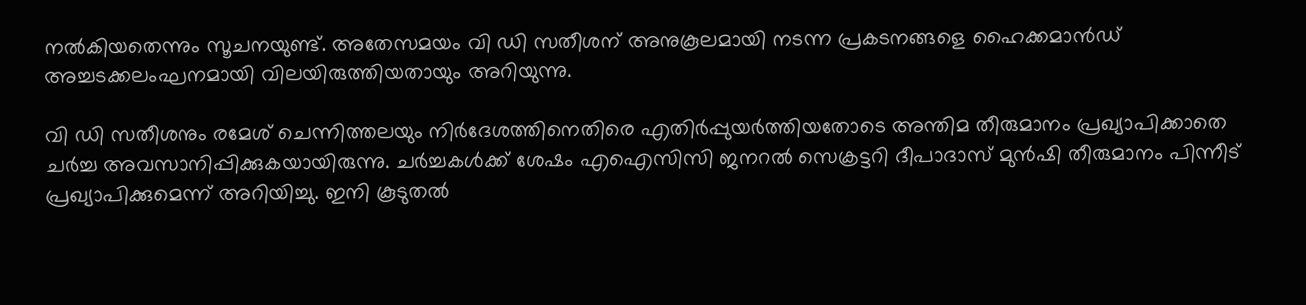നല്‍കിയതെന്നും സൂചനയുണ്ട്. അതേസമയം വി ഡി സതീശന് അനുകൂലമായി നടന്ന പ്രകടനങ്ങളെ ഹൈക്കമാന്‍ഡ് അച്ചടക്കലംഘനമായി വിലയിരുത്തിയതായും അറിയുന്നു.

വി ഡി സതീശനും രമേശ് ചെന്നിത്തലയും നിര്‍ദേശത്തിനെതിരെ എതിർപ്പുയര്‍ത്തിയതോടെ അന്തിമ തീരുമാനം പ്രഖ്യാപിക്കാതെ ചര്‍ച്ച അവസാനിപ്പിക്കുകയായിരുന്നു. ചര്‍ച്ചകള്‍ക്ക് ശേഷം എഐസിസി ജനറല്‍ സെക്രട്ടറി ദീപാദാസ് മുന്‍ഷി തീരുമാനം പിന്നീട് പ്രഖ്യാപിക്കുമെന്ന് അറിയിച്ചു. ഇനി കൂടുതല്‍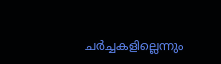ചര്‍ച്ചകളില്ലെന്നും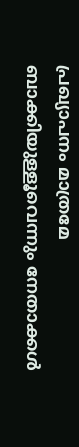പ്രഖ്യാപനം മാത്രമേ ബാക്കിയുള്ളൂവെന്നും നേതാക്കള്‍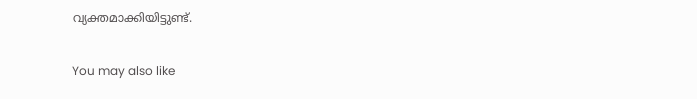വ്യക്തമാക്കിയിട്ടുണ്ട്.

You may also like